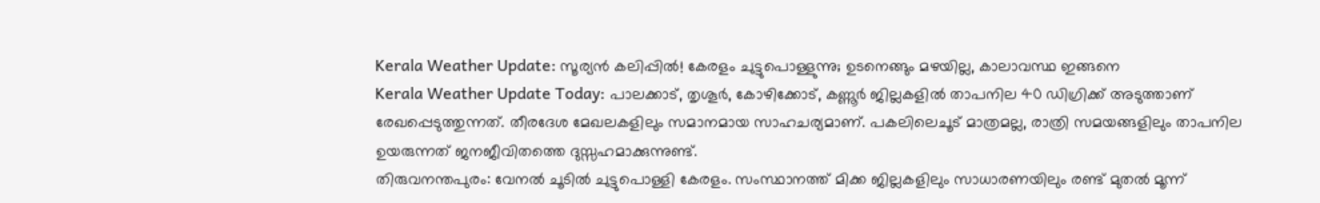Kerala Weather Update: സൂര്യൻ കലിപ്പിൽ! കേരളം ചുട്ടുപൊള്ളുന്നു; ഉടനെങ്ങും മഴയില്ല, കാലാവസ്ഥ ഇങ്ങനെ
Kerala Weather Update Today: പാലക്കാട്, തൃശൂർ, കോഴിക്കോട്, കണ്ണൂർ ജില്ലകളിൽ താപനില 40 ഡിഗ്രിക്ക് അടുത്താണ് രേഖപ്പെടുത്തുന്നത്. തീരദേശ മേഖലകളിലും സമാനമായ സാഹചര്യമാണ്. പകലിലെചൂട് മാത്രമല്ല, രാത്രി സമയങ്ങളിലും താപനില ഉയരുന്നത് ജനജീവിതത്തെ ദുസ്സഹമാക്കുന്നുണ്ട്.
തിരുവനന്തപുരം: വേനൽ ചൂടിൽ ചുട്ടുപൊള്ളി കേരളം. സംസ്ഥാനത്ത് മിക്ക ജില്ലകളിലും സാധാരണയിലും രണ്ട് മുതൽ മൂന്ന്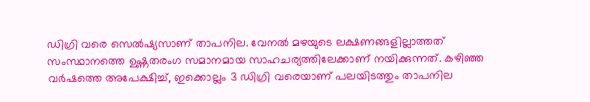ഡിഗ്രി വരെ സെൽഷ്യസാണ് താപനില. വേനൽ മഴയുടെ ലക്ഷണങ്ങളില്ലാത്തത് സംസ്ഥാനത്തെ ഉഷ്ണതരംഗ സമാനമായ സാഹചര്യത്തിലേക്കാണ് നയിക്കുന്നത്. കഴിഞ്ഞ വർഷത്തെ അപേക്ഷിച്ച്, ഇക്കൊല്ലം 3 ഡിഗ്രി വരെയാണ് പലയിടത്തും താപനില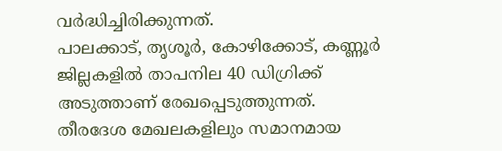വർദ്ധിച്ചിരിക്കുന്നത്.
പാലക്കാട്, തൃശൂർ, കോഴിക്കോട്, കണ്ണൂർ ജില്ലകളിൽ താപനില 40 ഡിഗ്രിക്ക് അടുത്താണ് രേഖപ്പെടുത്തുന്നത്. തീരദേശ മേഖലകളിലും സമാനമായ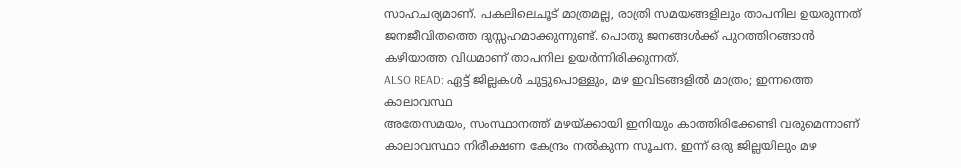സാഹചര്യമാണ്. പകലിലെചൂട് മാത്രമല്ല, രാത്രി സമയങ്ങളിലും താപനില ഉയരുന്നത് ജനജീവിതത്തെ ദുസ്സഹമാക്കുന്നുണ്ട്. പൊതു ജനങ്ങൾക്ക് പുറത്തിറങ്ങാൻ കഴിയാത്ത വിധമാണ് താപനില ഉയർന്നിരിക്കുന്നത്.
ALSO READ: ഏട്ട് ജില്ലകൾ ചുട്ടുപൊള്ളും, മഴ ഇവിടങ്ങളിൽ മാത്രം; ഇന്നത്തെ കാലാവസ്ഥ
അതേസമയം, സംസ്ഥാനത്ത് മഴയ്ക്കായി ഇനിയും കാത്തിരിക്കേണ്ടി വരുമെന്നാണ് കാലാവസ്ഥാ നിരീക്ഷണ കേന്ദ്രം നൽകുന്ന സൂചന. ഇന്ന് ഒരു ജില്ലയിലും മഴ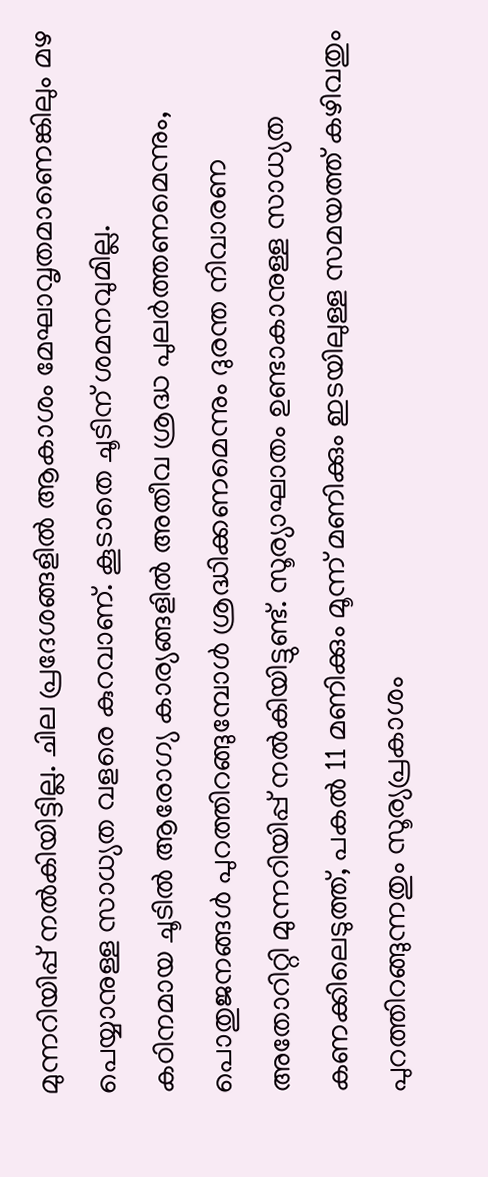മുന്നറിയിപ്പ് നൽകിയിട്ടില്ല. ചില പ്രദേശങ്ങളിൽ ആകാശം മേഘാവൃതമാണെങ്കിലും മഴ പെയ്യാനുള്ള സാധ്യത വളരെ കുറവാണ്. കൂടാതെ ചൂടിന് ശമനവുമില്ല.
കഠിനമായ ചൂടിൽ ആരോഗ്യ കാര്യങ്ങളിൽ അതീവ ശ്രദ്ധ പുലർത്തണമെന്നും, പൊതുജനങ്ങൾ പുറത്തിറങ്ങുമ്പോൾ ശ്രദ്ധിക്കണമെന്നും ദുരന്ത നിവാരണ അതോറിറ്റി മുന്നറിയിപ്പ് നൽകിയിട്ടുണ്ട്. സൂര്യാഘാതം ഉണ്ടാകാനുള്ള സാധ്യത കണക്കിലെടുത്ത്, പകൽ 11 മണിക്കും മൂന്ന് മണിക്കും ഇടയിലുള്ള സമയത്ത് കഴിവതും പുറത്തിറങ്ങുന്നതും സൂര്യപ്രകാശം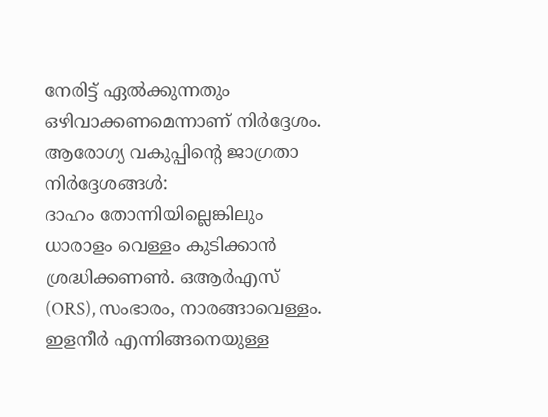നേരിട്ട് ഏൽക്കുന്നതും ഒഴിവാക്കണമെന്നാണ് നിർദ്ദേശം.
ആരോഗ്യ വകുപ്പിന്റെ ജാഗ്രതാ നിർദ്ദേശങ്ങൾ:
ദാഹം തോന്നിയില്ലെങ്കിലും ധാരാളം വെള്ളം കുടിക്കാൻ ശ്രദ്ധിക്കണൺ. ഒആർഎസ് (ORS), സംഭാരം, നാരങ്ങാവെള്ളം. ഇളനീർ എന്നിങ്ങനെയുള്ള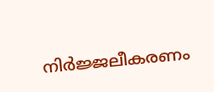നിർജ്ജലീകരണം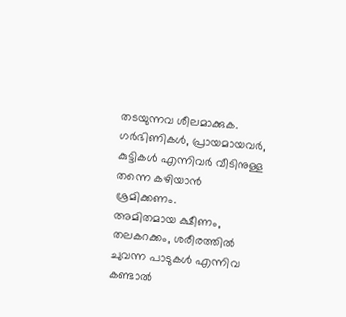തടയുന്നവ ശീലമാക്കുക.
ഗർഭിണികൾ, പ്രായമായവർ, കുട്ടികൾ എന്നിവർ വീടിനുള്ള തന്നെ കഴിയാൻ ശ്രമിക്കണം.
അമിതമായ ക്ഷീണം, തലകറക്കം, ശരീരത്തിൽ ചുവന്ന പാടുകൾ എന്നിവ കണ്ടാൽ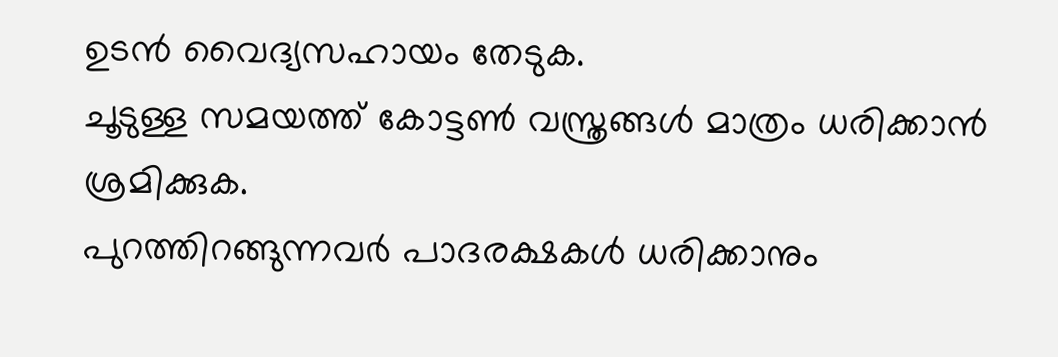ഉടൻ വൈദ്യസഹായം തേടുക.
ചൂടുള്ള സമയത്ത് കോട്ടൺ വസ്ത്രങ്ങൾ മാത്രം ധരിക്കാൻ ശ്രമിക്കുക.
പുറത്തിറങ്ങുന്നവർ പാദരക്ഷകൾ ധരിക്കാനും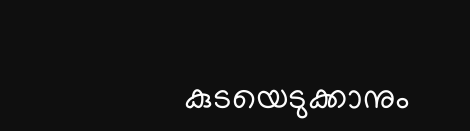കുടയെടുക്കാനും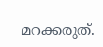മറക്കരുത്.